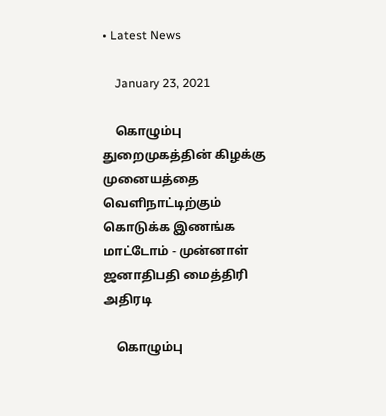• Latest News

    January 23, 2021

    கொழும்பு துறைமுகத்தின் கிழக்கு முனையத்தை வெளிநாட்டிற்கும் கொடுக்க இணங்க மாட்டோம் - முன்னாள் ஜனாதிபதி மைத்திரி அதிரடி

    கொழும்பு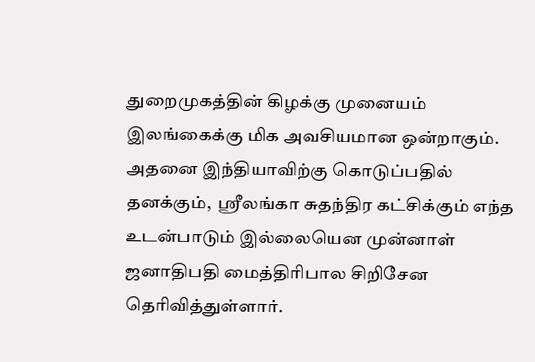துறைமுகத்தின் கிழக்கு முனையம் இலங்கைக்கு மிக அவசியமான ஒன்றாகும். அதனை இந்தியாவிற்கு கொடுப்பதில் தனக்கும்,  ஸ்ரீலங்கா சுதந்திர கட்சிக்கும் எந்த உடன்பாடும் இல்லையென முன்னாள் ஜனாதிபதி மைத்திரிபால சிறிசேன தெரிவித்துள்ளார்.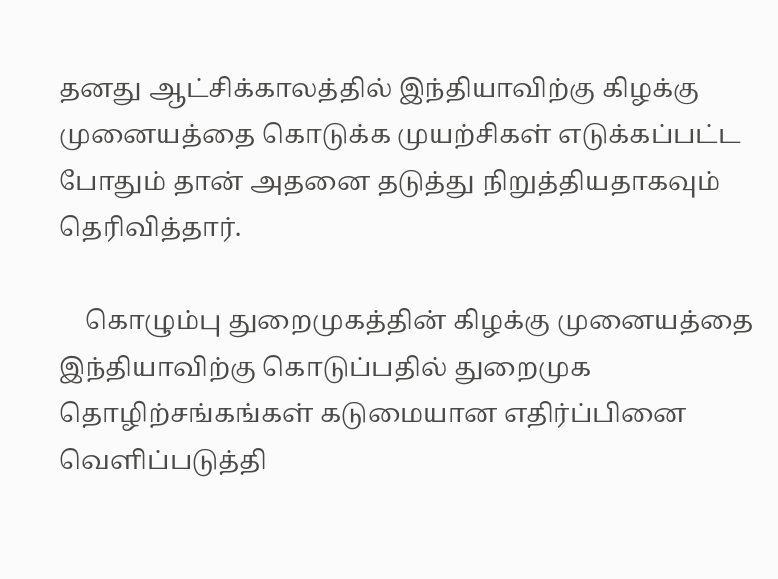தனது ஆட்சிக்காலத்தில் இந்தியாவிற்கு கிழக்கு முனையத்தை கொடுக்க முயற்சிகள் எடுக்கப்பட்ட போதும் தான் அதனை தடுத்து நிறுத்தியதாகவும் தெரிவித்தார்.

    கொழும்பு துறைமுகத்தின் கிழக்கு முனையத்தை இந்தியாவிற்கு கொடுப்பதில் துறைமுக தொழிற்சங்கங்கள் கடுமையான எதிர்ப்பினை வெளிப்படுத்தி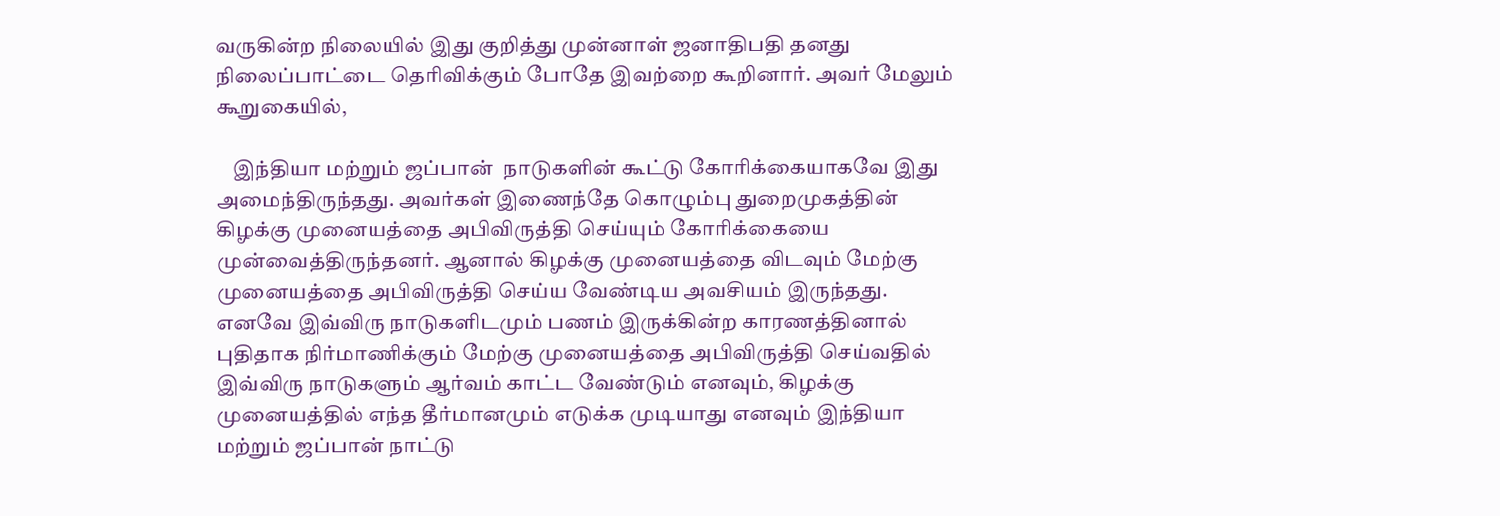வருகின்ற நிலையில் இது குறித்து முன்னாள் ஜனாதிபதி தனது நிலைப்பாட்டை தெரிவிக்கும் போதே இவற்றை கூறினார். அவர் மேலும் கூறுகையில்,

    இந்தியா மற்றும் ஜப்பான்  நாடுகளின் கூட்டு கோரிக்கையாகவே இது அமைந்திருந்தது. அவர்கள் இணைந்தே கொழும்பு துறைமுகத்தின் கிழக்கு முனையத்தை அபிவிருத்தி செய்யும் கோரிக்கையை முன்வைத்திருந்தனர். ஆனால் கிழக்கு முனையத்தை விடவும் மேற்கு முனையத்தை அபிவிருத்தி செய்ய வேண்டிய அவசியம் இருந்தது. எனவே இவ்விரு நாடுகளிடமும் பணம் இருக்கின்ற காரணத்தினால்  புதிதாக நிர்மாணிக்கும் மேற்கு முனையத்தை அபிவிருத்தி செய்வதில் இவ்விரு நாடுகளும் ஆர்வம் காட்ட வேண்டும் எனவும், கிழக்கு முனையத்தில் எந்த தீர்மானமும் எடுக்க முடியாது எனவும் இந்தியா மற்றும் ஜப்பான் நாட்டு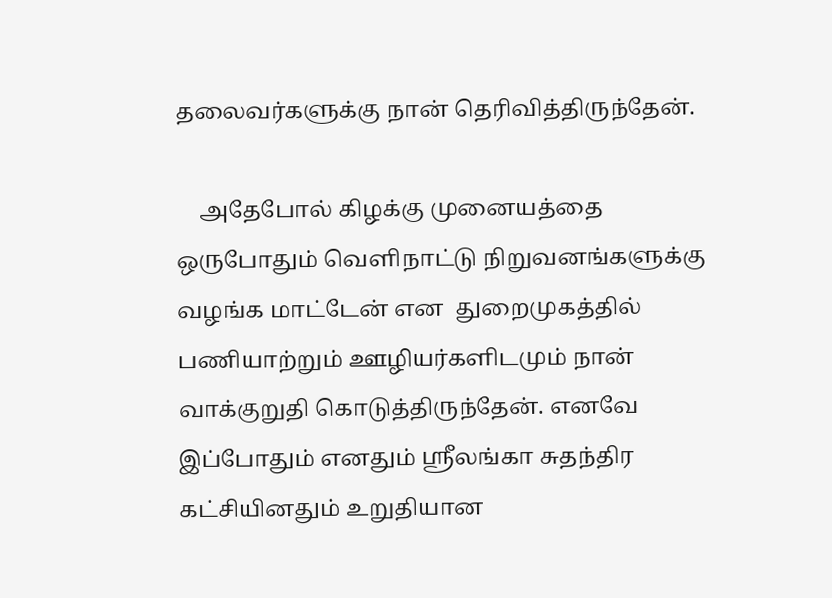தலைவர்களுக்கு நான் தெரிவித்திருந்தேன்.

    அதேபோல் கிழக்கு முனையத்தை ஒருபோதும் வெளிநாட்டு நிறுவனங்களுக்கு வழங்க மாட்டேன் என  துறைமுகத்தில் பணியாற்றும் ஊழியர்களிடமும் நான் வாக்குறுதி கொடுத்திருந்தேன். எனவே இப்போதும் எனதும் ஸ்ரீலங்கா சுதந்திர கட்சியினதும் உறுதியான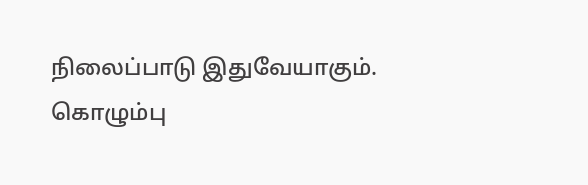நிலைப்பாடு இதுவேயாகும். கொழும்பு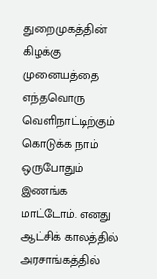துறைமுகத்தின் கிழக்கு முனையத்தை எந்தவொரு வெளிநாட்டிற்கும் கொடுக்க நாம் ஒருபோதும் இணங்க மாட்டோம். எனது ஆட்சிக் காலத்தில் அரசாங்கத்தில்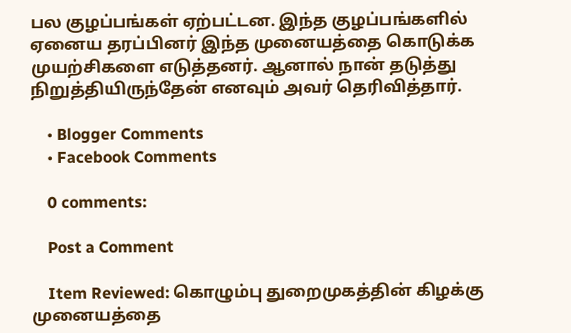பல குழப்பங்கள் ஏற்பட்டன. இந்த குழப்பங்களில் ஏனைய தரப்பினர் இந்த முனையத்தை கொடுக்க முயற்சிகளை எடுத்தனர். ஆனால் நான் தடுத்து நிறுத்தியிருந்தேன் எனவும் அவர் தெரிவித்தார்.

    • Blogger Comments
    • Facebook Comments

    0 comments:

    Post a Comment

    Item Reviewed: கொழும்பு துறைமுகத்தின் கிழக்கு முனையத்தை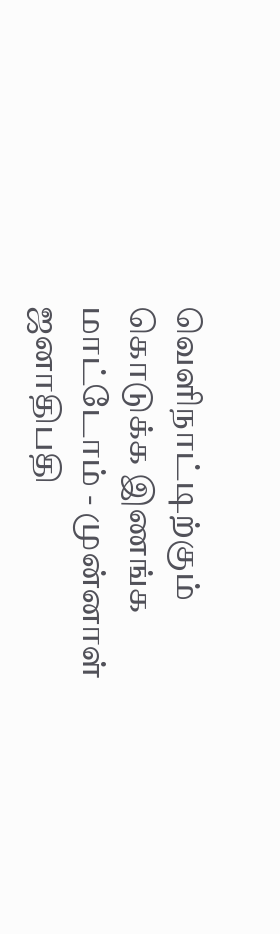வெளிநாட்டிற்கும் கொடுக்க இணங்க மாட்டோம் - முன்னாள் ஜனாதிபதி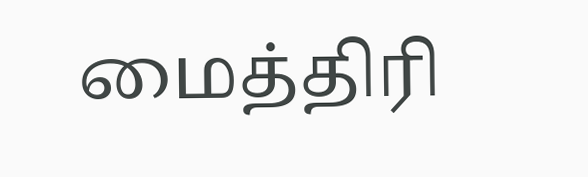மைத்திரி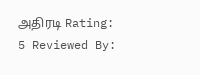அதிரடி Rating: 5 Reviewed By: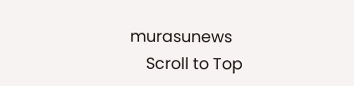murasunews
    Scroll to Top